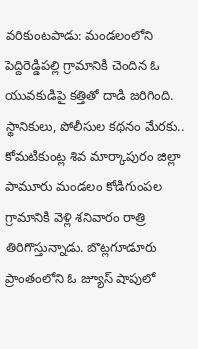వరికుంటపాడు: మండలంలోని పెద్దిరెడ్డిపల్లి గ్రామానికి చెందిన ఓ యువకుడిపై కత్తితో దాడి జరిగింది. స్థానికులు, పోలీసుల కథనం మేరకు.. కోమటికుంట్ల శివ మార్కాపురం జిల్లా పామూరు మండలం కోడిగుంపల గ్రామానికి వెళ్లి శనివారం రాత్రి తిరిగొస్తున్నాడు. బొట్లగూడూరు ప్రాంతంలోని ఓ జ్యూస్ షాపులో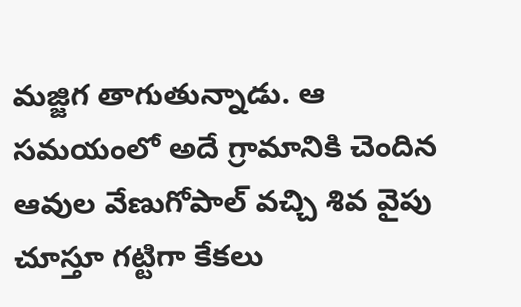మజ్జిగ తాగుతున్నాడు. ఆ సమయంలో అదే గ్రామానికి చెందిన ఆవుల వేణుగోపాల్ వచ్చి శివ వైపు చూస్తూ గట్టిగా కేకలు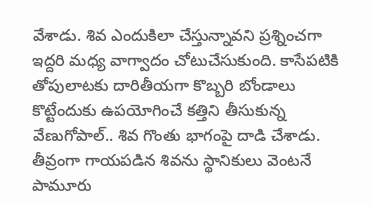వేశాడు. శివ ఎందుకిలా చేస్తున్నావని ప్రశ్నించగా ఇద్దరి మధ్య వాగ్వాదం చోటుచేసుకుంది. కాసేపటికి తోపులాటకు దారితీయగా కొబ్బరి బోండాలు కొట్టేందుకు ఉపయోగించే కత్తిని తీసుకున్న వేణుగోపాల్.. శివ గొంతు భాగంపై దాడి చేశాడు. తీవ్రంగా గాయపడిన శివను స్థానికులు వెంటనే పామూరు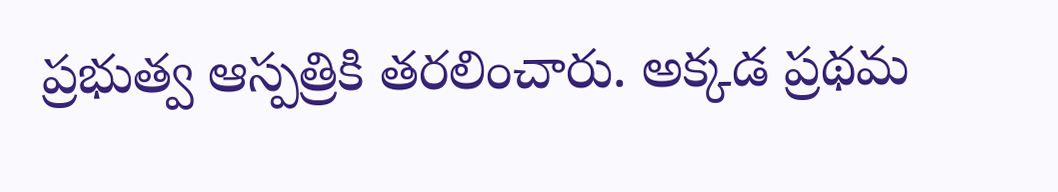ప్రభుత్వ ఆస్పత్రికి తరలించారు. అక్కడ ప్రథమ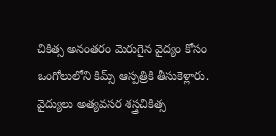చికిత్స అనంతరం మెరుగైన వైద్యం కోసం ఒంగోలులోని కిమ్స్ ఆస్పత్రికి తీసుకెళ్లారు. వైద్యులు అత్యవసర శస్త్రచికిత్స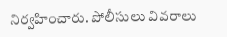నిర్వహించారు. పోలీసులు వివరాలు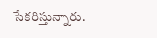సేకరిస్తున్నారు.